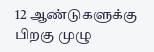12 ஆண்டுகளுக்கு பிறகு முழு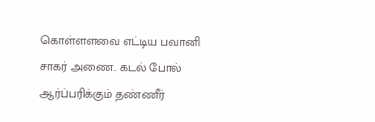கொள்ளளவை எட்டிய பவானி சாகர் அணை.. கடல் போல் ஆர்ப்பரிக்கும் தண்ணீர்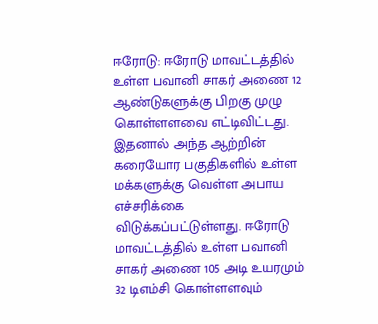ஈரோடு: ஈரோடு மாவட்டத்தில் உள்ள பவானி சாகர் அணை 12 ஆண்டுகளுக்கு பிறகு முழு கொள்ளளவை எட்டிவிட்டது. இதனால் அந்த ஆற்றின் கரையோர பகுதிகளில் உள்ள மக்களுக்கு வெள்ள அபாய எச்சரிக்கை விடுக்கப்பட்டுள்ளது. ஈரோடு மாவட்டத்தில் உள்ள பவானி சாகர் அணை 105 அடி உயரமும் 32 டிஎம்சி கொள்ளளவும்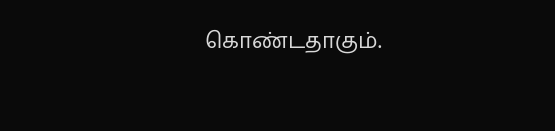கொண்டதாகும்.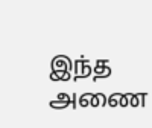இந்த அணை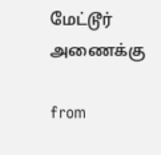மேட்டூர் அணைக்கு

from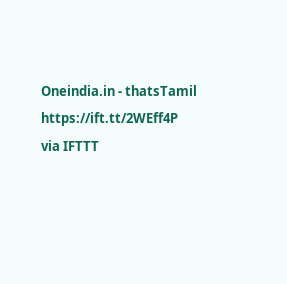Oneindia.in - thatsTamil https://ift.tt/2WEff4P
via IFTTT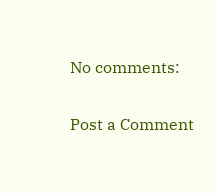No comments:

Post a Comment